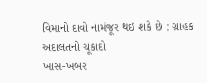વિમાનો દાવો નામંજૂર થઇ શકે છે : ગ્રાહક અદાલતનો ચૂકાદો
ખાસ-ખબર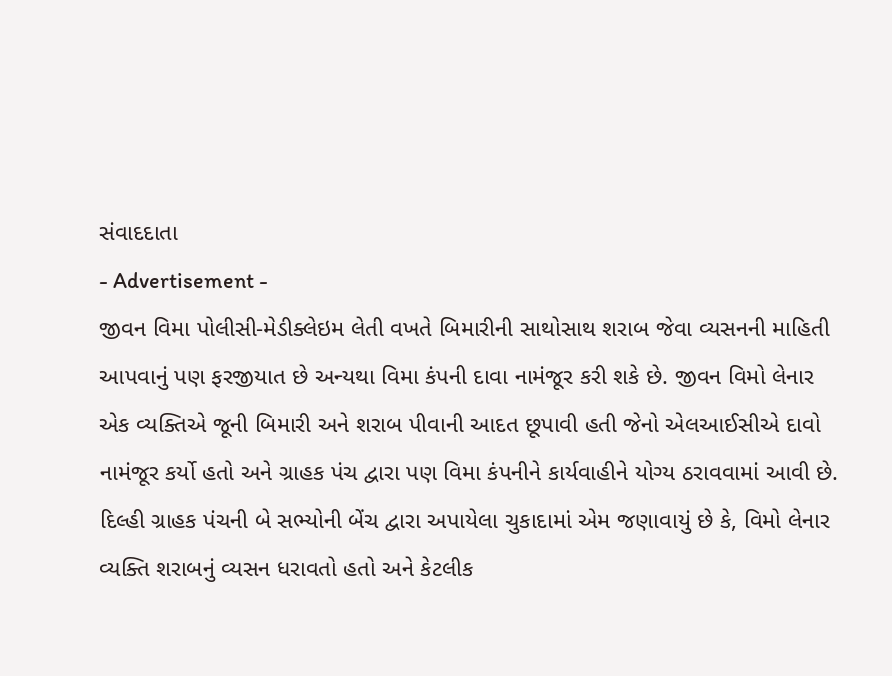સંવાદદાતા
- Advertisement -
જીવન વિમા પોલીસી-મેડીક્લેઇમ લેતી વખતે બિમારીની સાથોસાથ શરાબ જેવા વ્યસનની માહિતી આપવાનું પણ ફરજીયાત છે અન્યથા વિમા કંપની દાવા નામંજૂર કરી શકે છે. જીવન વિમો લેનાર એક વ્યક્તિએ જૂની બિમારી અને શરાબ પીવાની આદત છૂપાવી હતી જેનો એલઆઈસીએ દાવો નામંજૂર કર્યો હતો અને ગ્રાહક પંચ દ્વારા પણ વિમા કંપનીને કાર્યવાહીને યોગ્ય ઠરાવવામાં આવી છે.
દિલ્હી ગ્રાહક પંચની બે સભ્યોની બેંચ દ્વારા અપાયેલા ચુકાદામાં એમ જણાવાયું છે કે, વિમો લેનાર વ્યક્તિ શરાબનું વ્યસન ધરાવતો હતો અને કેટલીક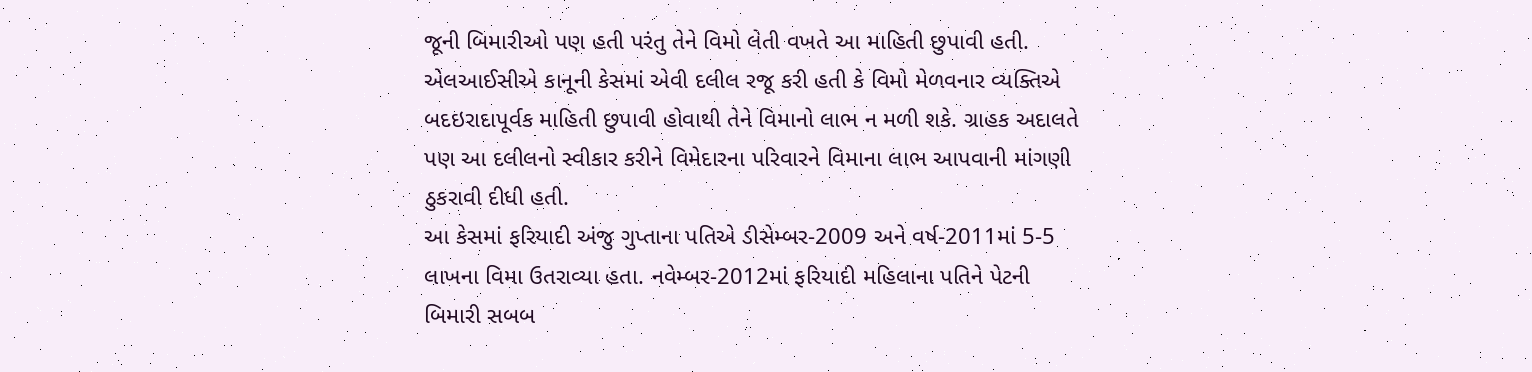જૂની બિમારીઓ પણ હતી પરંતુ તેને વિમો લેતી વખતે આ માહિતી છુપાવી હતી. એલઆઈસીએ કાનૂની કેસમાં એવી દલીલ રજૂ કરી હતી કે વિમો મેળવનાર વ્યક્તિએ બદઇરાદાપૂર્વક માહિતી છુપાવી હોવાથી તેને વિમાનો લાભ ન મળી શકે. ગ્રાહક અદાલતે પણ આ દલીલનો સ્વીકાર કરીને વિમેદારના પરિવારને વિમાના લાભ આપવાની માંગણી ઠુકરાવી દીધી હતી.
આ કેસમાં ફરિયાદી અંજુ ગુપ્તાના પતિએ ડીસેમ્બર-2009 અને વર્ષ-2011માં 5-5 લાખના વિમા ઉતરાવ્યા હતા. નવેમ્બર-2012માં ફરિયાદી મહિલાના પતિને પેટની બિમારી સબબ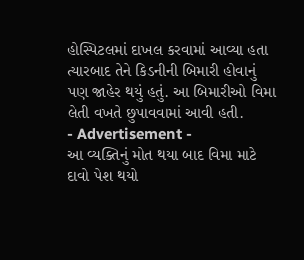હોસ્પિટલમાં દાખલ કરવામાં આવ્યા હતા ત્યારબાદ તેને કિડનીની બિમારી હોવાનું પણ જાહેર થયું હતું. આ બિમારીઓ વિમા લેતી વખતે છુપાવવામાં આવી હતી.
- Advertisement -
આ વ્યક્તિનું મોત થયા બાદ વિમા માટે દાવો પેશ થયો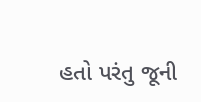હતો પરંતુ જૂની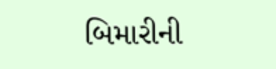બિમારીની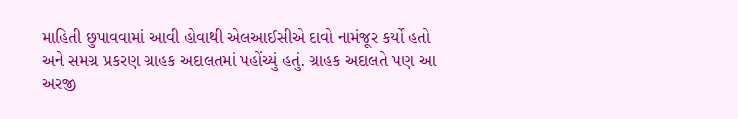માહિતી છુપાવવામાં આવી હોવાથી એલઆઈસીએ દાવો નામંજૂર કર્યો હતો અને સમગ્ર પ્રકરણ ગ્રાહક અદાલતમાં પહોંચ્યું હતું. ગ્રાહક અદાલતે પણ આ અરજી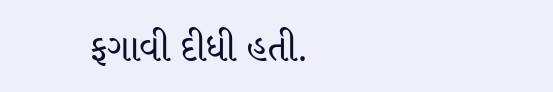ફગાવી દીધી હતી.